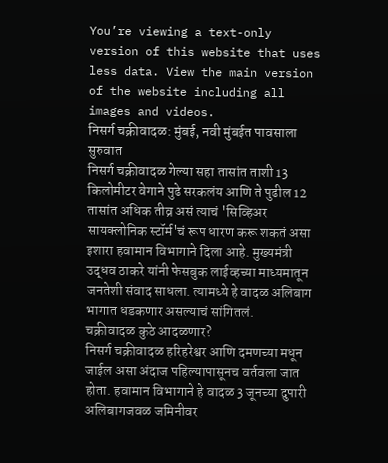You’re viewing a text-only version of this website that uses less data. View the main version of the website including all images and videos.
निसर्ग चक्रीवादळ: मुंबई, नवी मुंबईत पावसाला सुरुवात
निसर्ग चक्रीवादळ गेल्या सहा तासांत ताशी 13 किलोमीटर वेगाने पुढे सरकलंय आणि ते पुढील 12 तासांत अधिक तीव्र असं त्याचं 'सिव्हिअर सायक्लोनिक स्टॉर्म'चं रूप धारण करू शकतं असा इशारा हवामान विभागाने दिला आहे. मुख्यमंत्री उद्धव ठाकरे यांनी फेसबुक लाईव्हच्या माध्यमातून जनतेशी संवाद साधला. त्यामध्ये हे वादळ अलिबाग भागात धडकणार असल्याचं सांगितलं.
चक्रीवादळ कुठे आदळणार?
निसर्ग चक्रीवादळ हरिहरेश्वर आणि दमणच्या मधून जाईल असा अंदाज पहिल्यापासूनच वर्तवला जात होता. हवामान विभागाने हे वादळ 3 जूनच्या दुपारी अलिबागजवळ जमिनीवर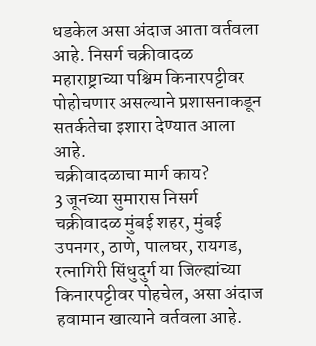धडकेल असा अंदाज आता वर्तवला आहे. निसर्ग चक्रीवादळ महाराष्ट्राच्या पश्चिम किनारपट्टीवर पोहोचणार असल्याने प्रशासनाकडून सतर्कतेचा इशारा देण्यात आला आहे.
चक्रीवादळाचा मार्ग काय?
3 जूनच्या सुमारास निसर्ग चक्रीवादळ मुंबई शहर, मुंबई उपनगर, ठाणे, पालघर, रायगड, रत्नागिरी सिंधुदुर्ग या जिल्ह्यांच्या किनारपट्टीवर पोहचेल, असा अंदाज हवामान खात्याने वर्तवला आहे.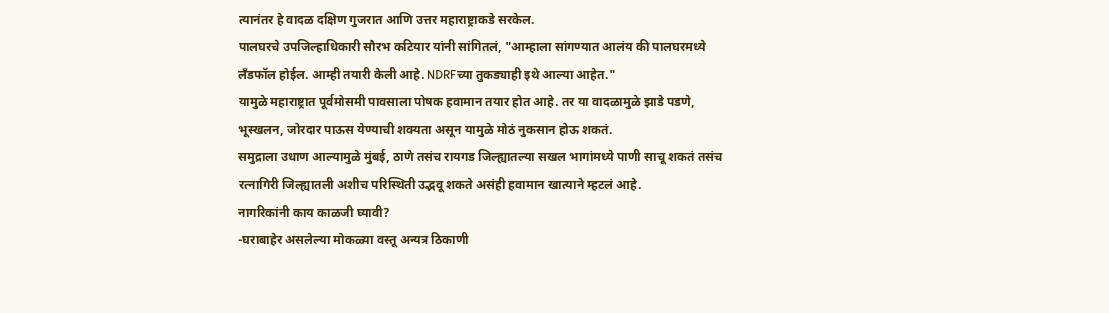त्यानंतर हे वादळ दक्षिण गुजरात आणि उत्तर महाराष्ट्राकडे सरकेल.
पालघरचे उपजिल्हाधिकारी सौरभ कटियार यांनी सांगितलं, "आम्हाला सांगण्यात आलंय की पालघरमध्ये लँडफॉल होईल. आम्ही तयारी केली आहे. NDRFच्या तुकड्याही इथे आल्या आहेत."
यामुळे महाराष्ट्रात पूर्वमोसमी पावसाला पोषक हवामान तयार होत आहे. तर या वादळामुळे झाडे पडणे, भूस्खलन, जोरदार पाऊस येण्याची शक्यता असून यामुळे मोठं नुकसान होऊ शकतं.
समुद्राला उधाण आल्यामुळे मुंबई, ठाणे तसंच रायगड जिल्ह्यातल्या सखल भागांमध्ये पाणी साचू शकतं तसंच रत्नागिरी जिल्ह्यातली अशीच परिस्थिती उद्भवू शकते असंही हवामान खात्याने म्हटलं आहे.
नागरिकांनी काय काळजी घ्यावी?
-घराबाहेर असलेल्या मोकळ्या वस्तू अन्यत्र ठिकाणी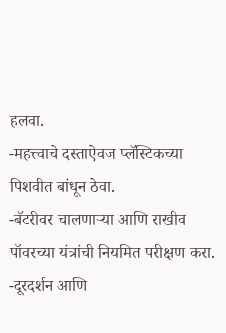हलवा.
-महत्त्वाचे दस्ताऐवज प्लॅस्टिकच्या पिशवीत बांधून ठेवा.
-बॅटरीवर चालणाऱ्या आणि राखीव पॉवरच्या यंत्रांची नियमित परीक्षण करा.
-दूरदर्शन आणि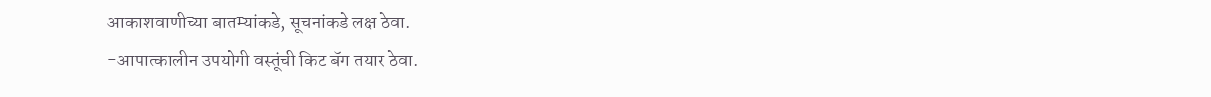आकाशवाणीच्या बातम्यांकडे, सूचनांकडे लक्ष ठेवा.
-आपात्कालीन उपयोगी वस्तूंची किट बॅग तयार ठेवा.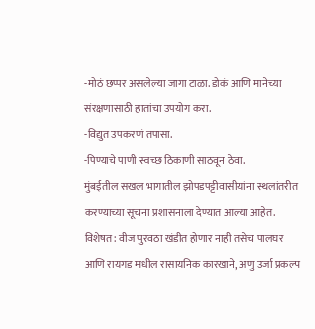-मोठं छप्पर असलेल्या जागा टाळा. डोकं आणि मानेच्या संरक्षणासाठी हातांचा उपयोग करा.
-विद्युत उपकरणं तपासा.
-पिण्याचे पाणी स्वच्छ ठिकाणी साठवून ठेवा.
मुंबईतील सखल भागातील झोपडपट्टीवासीयांना स्थलांतरीत करण्याच्या सूचना प्रशासनाला देण्यात आल्या आहेत. विशेषत: वीज पुरवठा खंडीत होणार नाही तसेच पालघर आणि रायगड मधील रासायनिक कारखाने, अणु उर्जा प्रकल्प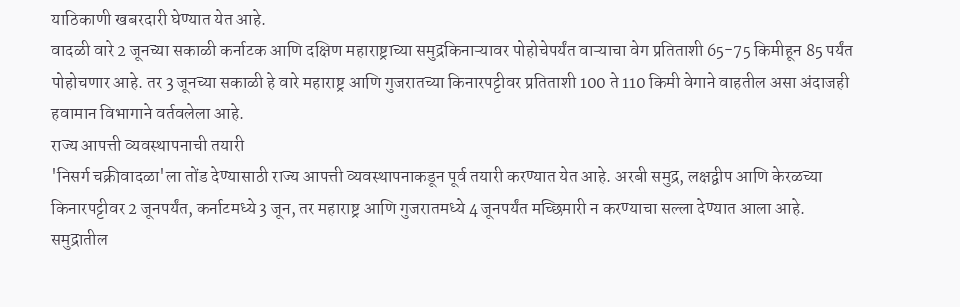याठिकाणी खबरदारी घेण्यात येत आहे.
वादळी वारे 2 जूनच्या सकाळी कर्नाटक आणि दक्षिण महाराष्ट्राच्या समुद्रकिनाऱ्यावर पोहोचेपर्यंत वाऱ्याचा वेग प्रतिताशी 65-75 किमीहून 85 पर्यंत पोहोचणार आहे. तर 3 जूनच्या सकाळी हे वारे महाराष्ट्र आणि गुजरातच्या किनारपट्टीवर प्रतिताशी 100 ते 110 किमी वेगाने वाहतील असा अंदाजही हवामान विभागाने वर्तवलेला आहे.
राज्य आपत्ती व्यवस्थापनाची तयारी
'निसर्ग चक्रीवादळा'ला तोंड देण्यासाठी राज्य आपत्ती व्यवस्थापनाकडून पूर्व तयारी करण्यात येत आहे. अरबी समुद्र, लक्षद्वीप आणि केरळच्या किनारपट्टीवर 2 जूनपर्यंत, कर्नाटमध्ये 3 जून, तर महाराष्ट्र आणि गुजरातमध्ये 4 जूनपर्यंत मच्छिमारी न करण्याचा सल्ला देण्यात आला आहे.
समुद्रातील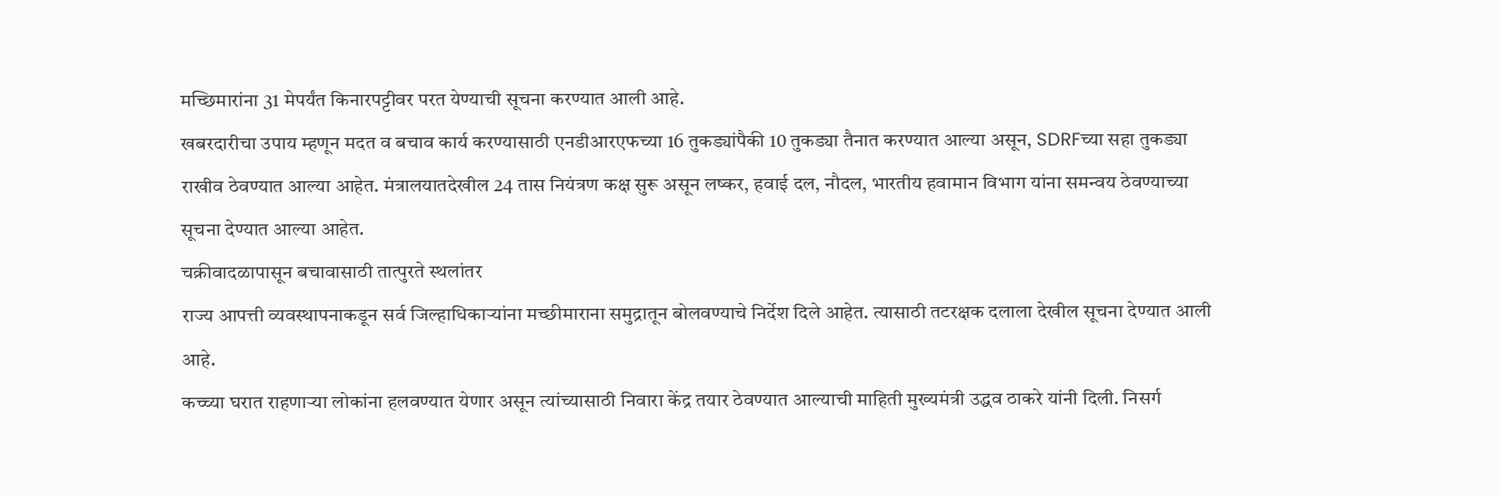मच्छिमारांना 31 मेपर्यंत किनारपट्टीवर परत येण्याची सूचना करण्यात आली आहे.
खबरदारीचा उपाय म्हणून मदत व बचाव कार्य करण्यासाठी एनडीआरएफच्या 16 तुकड्यांपैकी 10 तुकड्या तैनात करण्यात आल्या असून, SDRFच्या सहा तुकड्या राखीव ठेवण्यात आल्या आहेत. मंत्रालयातदेखील 24 तास नियंत्रण कक्ष सुरू असून लष्कर, हवाई दल, नौदल, भारतीय हवामान विभाग यांना समन्वय ठेवण्याच्या सूचना देण्यात आल्या आहेत.
चक्रीवादळापासून बचावासाठी तात्पुरते स्थलांतर
राज्य आपत्ती व्यवस्थापनाकडून सर्व जिल्हाधिकाऱ्यांना मच्छीमाराना समुद्रातून बोलवण्याचे निर्देश दिले आहेत. त्यासाठी तटरक्षक दलाला देखील सूचना देण्यात आली आहे.
कच्च्या घरात राहणाऱ्या लोकांना हलवण्यात येणार असून त्यांच्यासाठी निवारा केंद्र तयार ठेवण्यात आल्याची माहिती मुख्यमंत्री उद्धव ठाकरे यांनी दिली. निसर्ग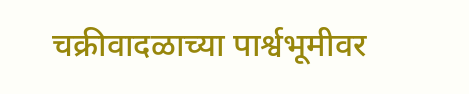चक्रीवादळाच्या पार्श्वभूमीवर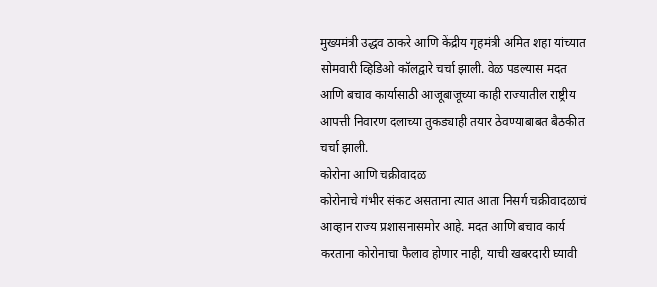मुख्यमंत्री उद्धव ठाकरे आणि केंद्रीय गृहमंत्री अमित शहा यांच्यात सोमवारी व्हिडिओ कॉलद्वारे चर्चा झाली. वेळ पडल्यास मदत आणि बचाव कार्यासाठी आजूबाजूच्या काही राज्यातील राष्ट्रीय आपत्ती निवारण दलाच्या तुकड्याही तयार ठेवण्याबाबत बैठकीत चर्चा झाली.
कोरोना आणि चक्रीवादळ
कोरोनाचे गंभीर संकट असताना त्यात आता निसर्ग चक्रीवादळाचं आव्हान राज्य प्रशासनासमोर आहे. मदत आणि बचाव कार्य करताना कोरोनाचा फैलाव होणार नाही, याची खबरदारी घ्यावी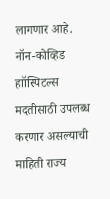लागणार आहे.
नॉन-कोव्हिड हाॉस्पिटल्स मदतीसाठी उपलब्ध करणार असल्याची माहिती राज्य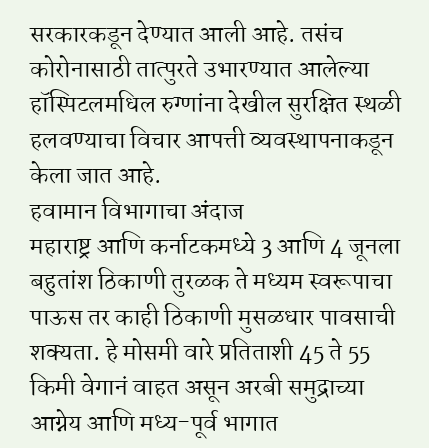सरकारकडून देण्यात आली आहे. तसंच कोरोनासाठी तात्पुरते उभारण्यात आलेल्या हॉस्पिटलमधिल रुग्णांना देखील सुरक्षित स्थळी हलवण्याचा विचार आपत्ती व्यवस्थापनाकडून केला जात आहे.
हवामान विभागाचा अंदाज
महाराष्ट्र आणि कर्नाटकमध्ये 3 आणि 4 जूनला बहुतांश ठिकाणी तुरळक ते मध्यम स्वरूपाचा पाऊस तर काही ठिकाणी मुसळधार पावसाची शक्यता. हे मोसमी वारे प्रतिताशी 45 ते 55 किमी वेगानं वाहत असून अरबी समुद्राच्या आग्नेय आणि मध्य-पूर्व भागात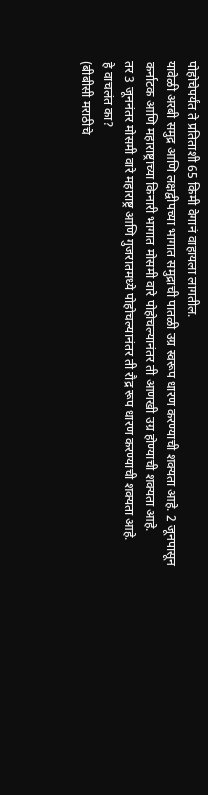पोहोचेपर्यंत ते प्रतिताशी 65 किमी वेगानं वाहायला लागतील.
यावेळी अरबी समुद्र आणि लक्षद्वीपच्या भागात समुद्राची पातळी उग्र स्वरूप धारण करण्याची शक्यता आहे. 2 जूनपासून कर्नाटक आणि महाराष्ट्राच्या किनारी भागात मोसमी वारे पोहोचल्यानंतर ती आणखी उग्र होण्याची शक्यता आहे.
तर 3 जूननंतर मोसमी वारे महाराष्ट्र आणि गुजरातमध्ये पोहोचल्यानंतर ती रौद्र रूप धारण करण्याची शक्यता आहे.
हे वाचलंत का?
(बीबीसी मराठीचे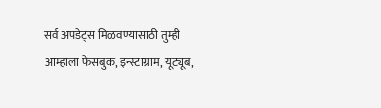सर्व अपडेट्स मिळवण्यासाठी तुम्ही आम्हाला फेसबुक, इन्स्टाग्राम, यूट्यूब,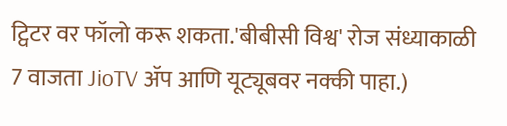ट्विटर वर फॉलो करू शकता.'बीबीसी विश्व' रोज संध्याकाळी 7 वाजता JioTV ॲप आणि यूट्यूबवर नक्की पाहा.)